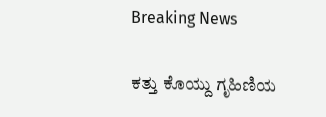Breaking News

ಕತ್ತು ಕೊಯ್ದು ಗೃಹಿಣಿಯ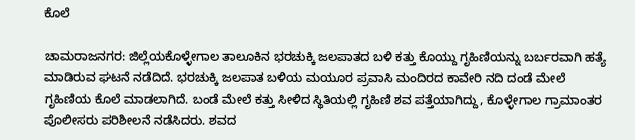ಕೊಲೆ

ಚಾಮರಾಜನಗರ: ಜಿಲ್ಲೆಯಕೊಳ್ಳೇಗಾಲ ತಾಲೂಕಿನ ಭರಚುಕ್ಕಿ ಜಲಪಾತದ ಬಳಿ ಕತ್ತು ಕೊಯ್ದು ಗೃಹಿಣಿಯನ್ನು ಬರ್ಬರವಾಗಿ ಹತ್ಯೆ ಮಾಡಿರುವ ಘಟನೆ ನಡೆದಿದೆ. ಭರಚುಕ್ಕಿ ಜಲಪಾತ ಬಳಿಯ ಮಯೂರ ಪ್ರವಾಸಿ ಮಂದಿರದ ಕಾವೇರಿ ನದಿ ದಂಡೆ ಮೇಲೆ ಗೃಹಿಣಿಯ ಕೊಲೆ ಮಾಡಲಾಗಿದೆ. ಬಂಡೆ ಮೇಲೆ ಕತ್ತು ಸೀಳಿದ ಸ್ಥಿತಿಯಲ್ಲಿ ಗೃಹಿಣಿ ಶವ ಪತ್ತೆಯಾಗಿದ್ದು, ಕೊಳ್ಳೇಗಾಲ ಗ್ರಾಮಾಂತರ ಪೊಲೀಸರು ಪರಿಶೀಲನೆ ನಡೆಸಿದರು. ಶವದ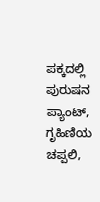ಪಕ್ಕದಲ್ಲಿ ಪುರುಷನ ಪ್ಯಾಂಟ್, ಗೃಹಿಣಿಯ ಚಪ್ಪಲಿ,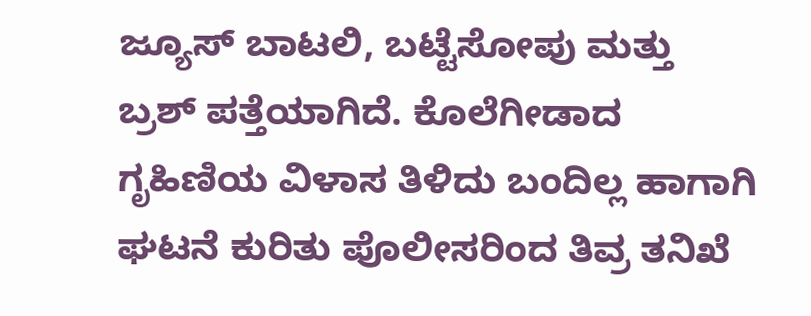ಜ್ಯೂಸ್ ಬಾಟಲಿ, ಬಟ್ಟೆಸೋಪು ಮತ್ತು ಬ್ರಶ್ ಪತ್ತೆಯಾಗಿದೆ. ಕೊಲೆಗೀಡಾದ ಗೃಹಿಣಿಯ ವಿಳಾಸ ತಿಳಿದು ಬಂದಿಲ್ಲ ಹಾಗಾಗಿ ಘಟನೆ ಕುರಿತು ಪೊಲೀಸರಿಂದ ತಿವ್ರ ತನಿಖೆ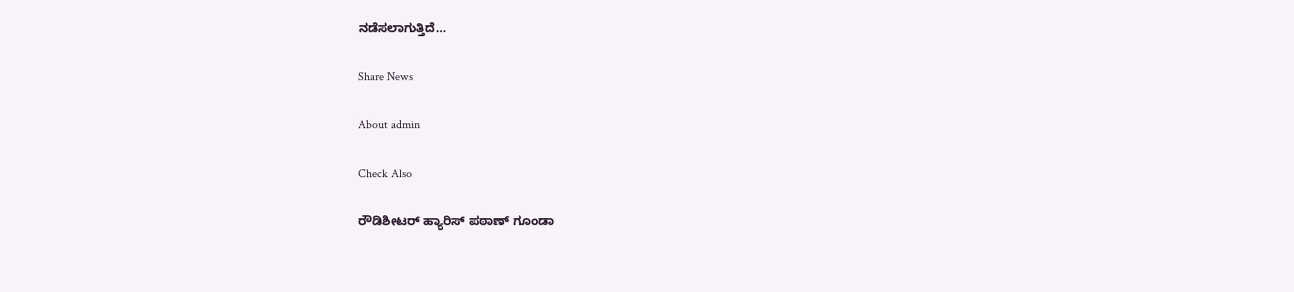ನಡೆಸಲಾಗುತ್ತಿದೆ…

Share News

About admin

Check Also

ರೌಡಿಶೀಟರ್ ಹ್ಯಾರಿಸ್ ಪಠಾಣ್ ಗೂಂಡಾ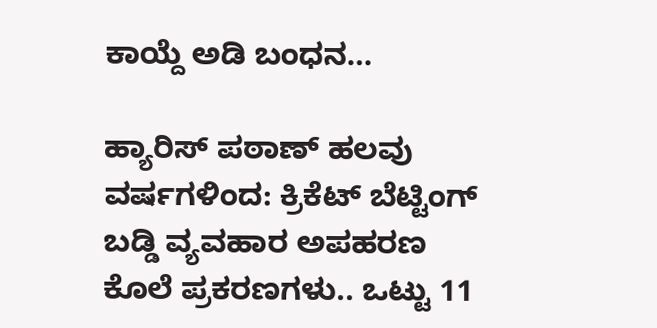ಕಾಯ್ದೆ ಅಡಿ ಬಂಧನ…

ಹ್ಯಾರಿಸ್ ಪಠಾಣ್ ಹಲವು ವರ್ಷಗಳಿಂದ: ಕ್ರಿಕೆಟ್ ಬೆಟ್ಟಿಂಗ್ ಬಡ್ಡಿ ವ್ಯವಹಾರ ಅಪಹರಣ ಕೊಲೆ ಪ್ರಕರಣಗಳು.. ಒಟ್ಟು 11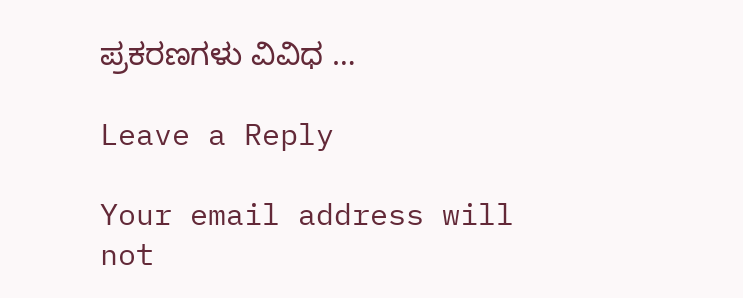ಪ್ರಕರಣಗಳು ವಿವಿಧ …

Leave a Reply

Your email address will not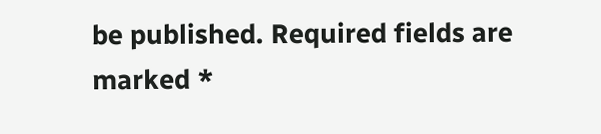be published. Required fields are marked *